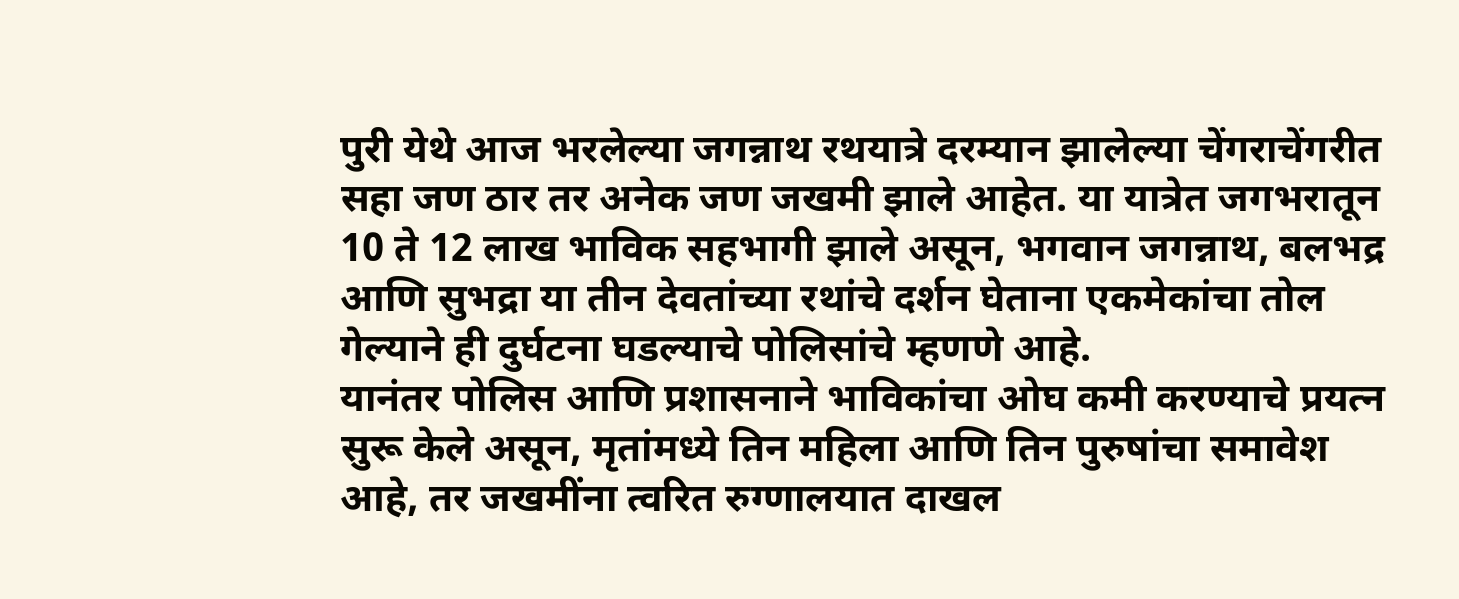पुरी येथे आज भरलेल्या जगन्नाथ रथयात्रे दरम्यान झालेल्या चेंगराचेंगरीत सहा जण ठार तर अनेक जण जखमी झाले आहेत. या यात्रेत जगभरातून 10 ते 12 लाख भाविक सहभागी झाले असून, भगवान जगन्नाथ, बलभद्र आणि सुभद्रा या तीन देवतांच्या रथांचे दर्शन घेताना एकमेकांचा तोल गेल्याने ही दुर्घटना घडल्याचे पोलिसांचे म्हणणे आहे.
यानंतर पोलिस आणि प्रशासनाने भाविकांचा ओघ कमी करण्याचे प्रयत्न सुरू केले असून, मृतांमध्ये तिन महिला आणि तिन पुरुषांचा समावेश आहे, तर जखमींना त्वरित रुग्णालयात दाखल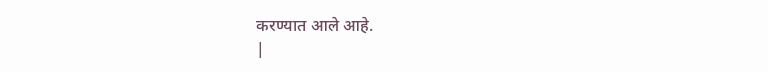करण्यात आले आहे.
|